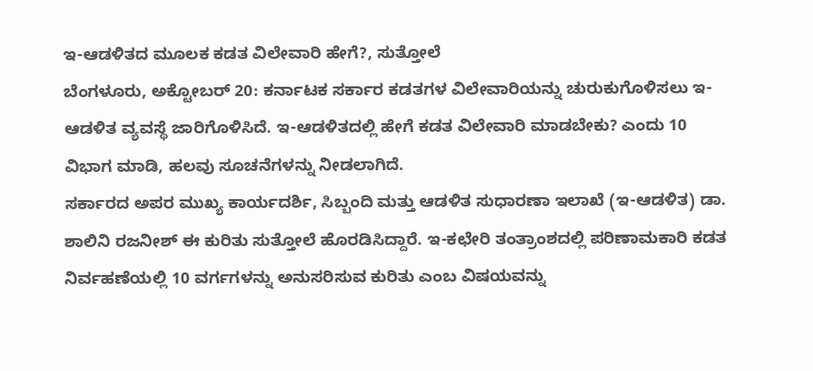ಇ-ಆಡಳಿತದ ಮೂಲಕ ಕಡತ ವಿಲೇವಾರಿ ಹೇಗೆ?, ಸುತ್ತೋಲೆ
ಬೆಂಗಳೂರು, ಅಕ್ಟೋಬರ್ 20: ಕರ್ನಾಟಕ ಸರ್ಕಾರ ಕಡತಗಳ ವಿಲೇವಾರಿಯನ್ನು ಚುರುಕುಗೊಳಿಸಲು ಇ-ಆಡಳಿತ ವ್ಯವಸ್ಥೆ ಜಾರಿಗೊಳಿಸಿದೆ. ಇ-ಆಡಳಿತದಲ್ಲಿ ಹೇಗೆ ಕಡತ ವಿಲೇವಾರಿ ಮಾಡಬೇಕು? ಎಂದು 10 ವಿಭಾಗ ಮಾಡಿ, ಹಲವು ಸೂಚನೆಗಳನ್ನು ನೀಡಲಾಗಿದೆ.
ಸರ್ಕಾರದ ಅಪರ ಮುಖ್ಯ ಕಾರ್ಯದರ್ಶಿ, ಸಿಬ್ಬಂದಿ ಮತ್ತು ಆಡಳಿತ ಸುಧಾರಣಾ ಇಲಾಖೆ (ಇ-ಆಡಳಿತ) ಡಾ. ಶಾಲಿನಿ ರಜನೀಶ್ ಈ ಕುರಿತು ಸುತ್ತೋಲೆ ಹೊರಡಿಸಿದ್ದಾರೆ. ಇ-ಕಛೇರಿ ತಂತ್ರಾಂಶದಲ್ಲಿ ಪರಿಣಾಮಕಾರಿ ಕಡತ ನಿರ್ವಹಣೆಯಲ್ಲಿ 10 ವರ್ಗಗಳನ್ನು ಅನುಸರಿಸುವ ಕುರಿತು ಎಂಬ ವಿಷಯವನ್ನು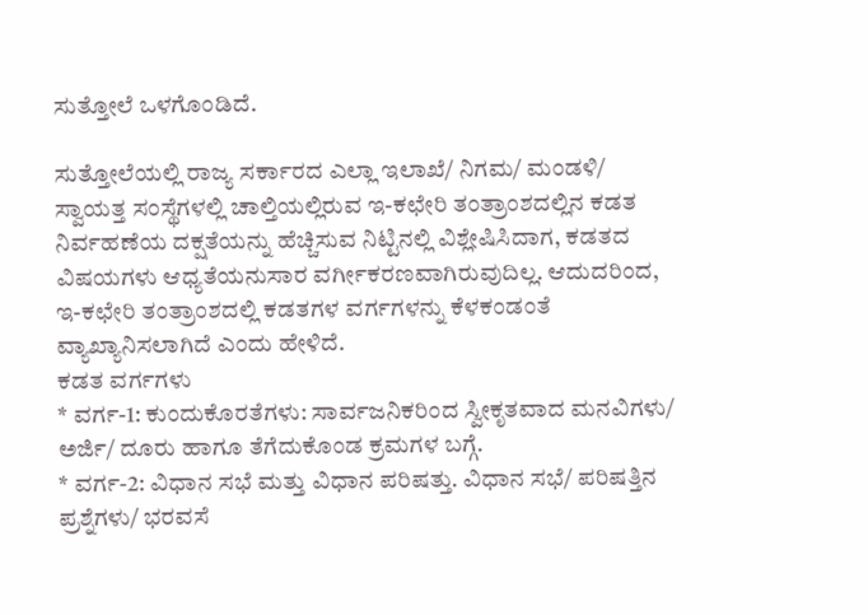ಸುತ್ತೋಲೆ ಒಳಗೊಂಡಿದೆ.

ಸುತ್ತೋಲೆಯಲ್ಲಿ ರಾಜ್ಯ ಸರ್ಕಾರದ ಎಲ್ಲಾ ಇಲಾಖೆ/ ನಿಗಮ/ ಮಂಡಳಿ/ ಸ್ವಾಯತ್ತ ಸಂಸ್ಥೆಗಳಲ್ಲಿ ಚಾಲ್ತಿಯಲ್ಲಿರುವ ಇ-ಕಛೇರಿ ತಂತ್ರಾಂಶದಲ್ಲಿನ ಕಡತ ನಿರ್ವಹಣೆಯ ದಕ್ಷತೆಯನ್ನು ಹೆಚ್ಚಿಸುವ ನಿಟ್ಟಿನಲ್ಲಿ ವಿಶ್ಲೇಷಿಸಿದಾಗ, ಕಡತದ ವಿಷಯಗಳು ಆಧ್ಯತೆಯನುಸಾರ ವರ್ಗೀಕರಣವಾಗಿರುವುದಿಲ್ಲ. ಆದುದರಿಂದ, ಇ-ಕಛೇರಿ ತಂತ್ರಾಂಶದಲ್ಲಿ ಕಡತಗಳ ವರ್ಗಗಳನ್ನು ಕೆಳಕಂಡಂತೆ ವ್ಯಾಖ್ಯಾನಿಸಲಾಗಿದೆ ಎಂದು ಹೇಳಿದೆ.
ಕಡತ ವರ್ಗಗಳು
* ವರ್ಗ-1: ಕುಂದುಕೊರತೆಗಳು: ಸಾರ್ವಜನಿಕರಿಂದ ಸ್ವೀಕೃತವಾದ ಮನವಿಗಳು/ ಅರ್ಜಿ/ ದೂರು ಹಾಗೂ ತೆಗೆದುಕೊಂಡ ಕ್ರಮಗಳ ಬಗ್ಗೆ.
* ವರ್ಗ-2: ವಿಧಾನ ಸಭೆ ಮತ್ತು ವಿಧಾನ ಪರಿಷತ್ತು. ವಿಧಾನ ಸಭೆ/ ಪರಿಷತ್ತಿನ ಪ್ರಶ್ನೆಗಳು/ ಭರವಸೆ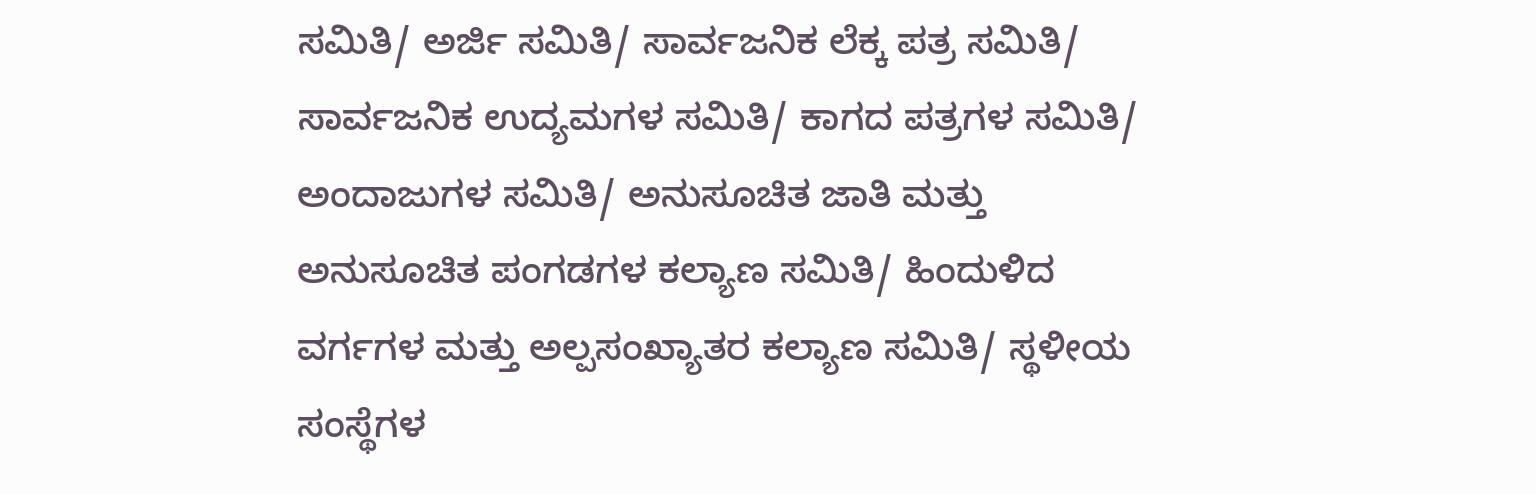ಸಮಿತಿ/ ಅರ್ಜಿ ಸಮಿತಿ/ ಸಾರ್ವಜನಿಕ ಲೆಕ್ಕ ಪತ್ರ ಸಮಿತಿ/ ಸಾರ್ವಜನಿಕ ಉದ್ಯಮಗಳ ಸಮಿತಿ/ ಕಾಗದ ಪತ್ರಗಳ ಸಮಿತಿ/ ಅಂದಾಜುಗಳ ಸಮಿತಿ/ ಅನುಸೂಚಿತ ಜಾತಿ ಮತ್ತು ಅನುಸೂಚಿತ ಪಂಗಡಗಳ ಕಲ್ಯಾಣ ಸಮಿತಿ/ ಹಿಂದುಳಿದ ವರ್ಗಗಳ ಮತ್ತು ಅಲ್ಪಸಂಖ್ಯಾತರ ಕಲ್ಯಾಣ ಸಮಿತಿ/ ಸ್ಥಳೀಯ ಸಂಸ್ಥೆಗಳ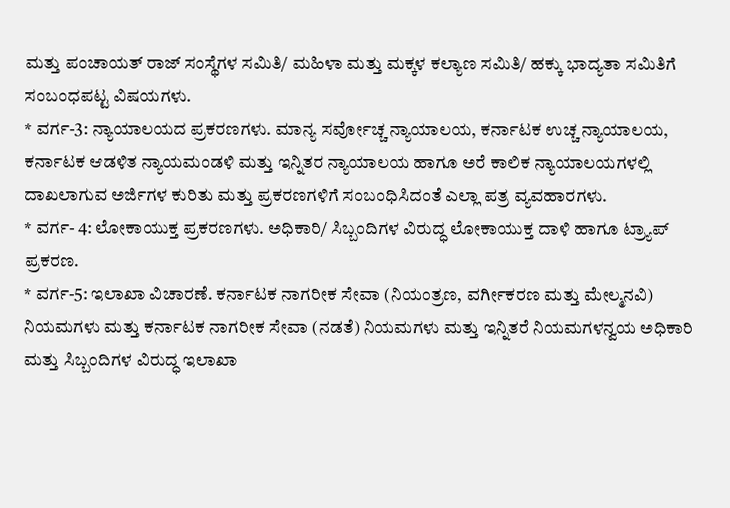ಮತ್ತು ಪಂಚಾಯತ್ ರಾಜ್ ಸಂಸ್ಥೆಗಳ ಸಮಿತಿ/ ಮಹಿಳಾ ಮತ್ತು ಮಕ್ಕಳ ಕಲ್ಯಾಣ ಸಮಿತಿ/ ಹಕ್ಕು ಭಾದ್ಯತಾ ಸಮಿತಿಗೆ ಸಂಬಂಧಪಟ್ಟ ವಿಷಯಗಳು.
* ವರ್ಗ-3: ನ್ಯಾಯಾಲಯದ ಪ್ರಕರಣಗಳು. ಮಾನ್ಯ ಸರ್ವೋಚ್ಚ ನ್ಯಾಯಾಲಯ, ಕರ್ನಾಟಕ ಉಚ್ಚ ನ್ಯಾಯಾಲಯ, ಕರ್ನಾಟಕ ಆಡಳಿತ ನ್ಯಾಯಮಂಡಳಿ ಮತ್ತು ಇನ್ನಿತರ ನ್ಯಾಯಾಲಯ ಹಾಗೂ ಅರೆ ಕಾಲಿಕ ನ್ಯಾಯಾಲಯಗಳಲ್ಲಿ ದಾಖಲಾಗುವ ಅರ್ಜಿಗಳ ಕುರಿತು ಮತ್ತು ಪ್ರಕರಣಗಳಿಗೆ ಸಂಬಂಧಿಸಿದಂತೆ ಎಲ್ಲಾ ಪತ್ರ ವ್ಯವಹಾರಗಳು.
* ವರ್ಗ- 4: ಲೋಕಾಯುಕ್ತ ಪ್ರಕರಣಗಳು. ಅಧಿಕಾರಿ/ ಸಿಬ್ಬಂದಿಗಳ ವಿರುದ್ಧ ಲೋಕಾಯುಕ್ತ ದಾಳಿ ಹಾಗೂ ಟ್ರ್ಯಾಪ್ ಪ್ರಕರಣ.
* ವರ್ಗ-5: ಇಲಾಖಾ ವಿಚಾರಣೆ. ಕರ್ನಾಟಕ ನಾಗರೀಕ ಸೇವಾ (ನಿಯಂತ್ರಣ, ವರ್ಗೀಕರಣ ಮತ್ತು ಮೇಲ್ಮನವಿ) ನಿಯಮಗಳು ಮತ್ತು ಕರ್ನಾಟಕ ನಾಗರೀಕ ಸೇವಾ (ನಡತೆ) ನಿಯಮಗಳು ಮತ್ತು ಇನ್ನಿತರೆ ನಿಯಮಗಳನ್ವಯ ಅಧಿಕಾರಿ ಮತ್ತು ಸಿಬ್ಬಂದಿಗಳ ವಿರುದ್ಧ ಇಲಾಖಾ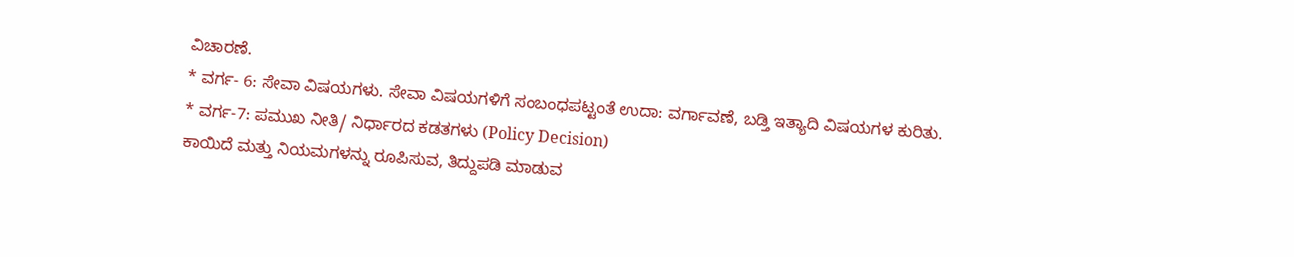ವಿಚಾರಣೆ.
* ವರ್ಗ- 6: ಸೇವಾ ವಿಷಯಗಳು. ಸೇವಾ ವಿಷಯಗಳಿಗೆ ಸಂಬಂಧಪಟ್ಟಂತೆ ಉದಾ: ವರ್ಗಾವಣೆ, ಬಡ್ತಿ ಇತ್ಯಾದಿ ವಿಷಯಗಳ ಕುರಿತು.
* ವರ್ಗ-7: ಪಮುಖ ನೀತಿ/ ನಿರ್ಧಾರದ ಕಡತಗಳು (Policy Decision)
ಕಾಯಿದೆ ಮತ್ತು ನಿಯಮಗಳನ್ನು ರೂಪಿಸುವ, ತಿದ್ದುಪಡಿ ಮಾಡುವ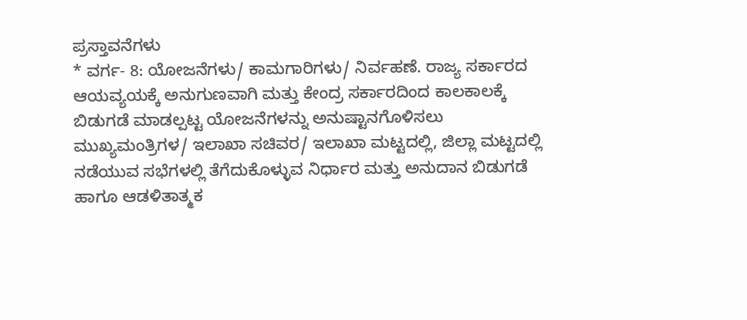ಪ್ರಸ್ತಾವನೆಗಳು
* ವರ್ಗ- 8: ಯೋಜನೆಗಳು/ ಕಾಮಗಾರಿಗಳು/ ನಿರ್ವಹಣೆ. ರಾಜ್ಯ ಸರ್ಕಾರದ ಆಯವ್ಯಯಕ್ಕೆ ಅನುಗುಣವಾಗಿ ಮತ್ತು ಕೇಂದ್ರ ಸರ್ಕಾರದಿಂದ ಕಾಲಕಾಲಕ್ಕೆ ಬಿಡುಗಡೆ ಮಾಡಲ್ಪಟ್ಟ ಯೋಜನೆಗಳನ್ನು ಅನುಷ್ಟಾನಗೊಳಿಸಲು ಮುಖ್ಯಮಂತ್ರಿಗಳ/ ಇಲಾಖಾ ಸಚಿವರ/ ಇಲಾಖಾ ಮಟ್ಟದಲ್ಲಿ, ಜಿಲ್ಲಾ ಮಟ್ಟದಲ್ಲಿ ನಡೆಯುವ ಸಭೆಗಳಲ್ಲಿ ತೆಗೆದುಕೊಳ್ಳುವ ನಿರ್ಧಾರ ಮತ್ತು ಅನುದಾನ ಬಿಡುಗಡೆ ಹಾಗೂ ಆಡಳಿತಾತ್ಮಕ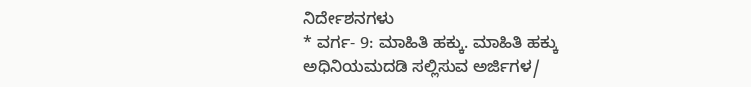ನಿರ್ದೇಶನಗಳು
* ವರ್ಗ- 9: ಮಾಹಿತಿ ಹಕ್ಕು. ಮಾಹಿತಿ ಹಕ್ಕು ಅಧಿನಿಯಮದಡಿ ಸಲ್ಲಿಸುವ ಅರ್ಜಿಗಳ/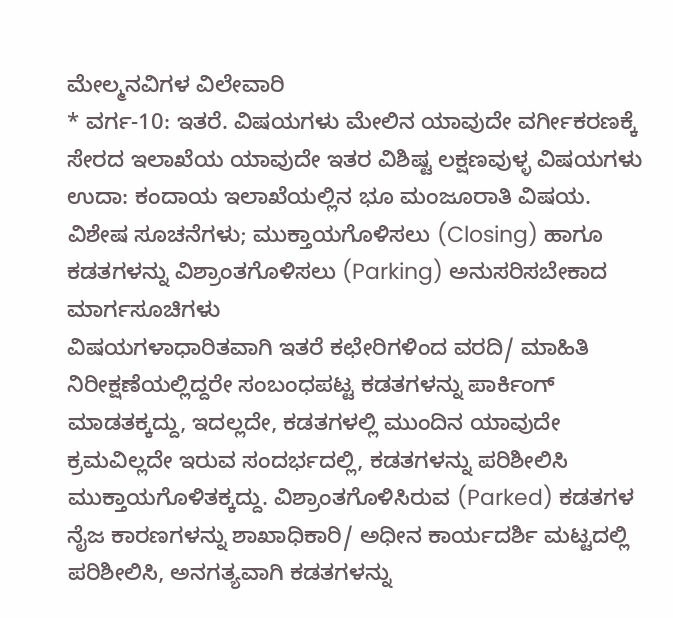ಮೇಲ್ಮನವಿಗಳ ವಿಲೇವಾರಿ
* ವರ್ಗ-10: ಇತರೆ. ವಿಷಯಗಳು ಮೇಲಿನ ಯಾವುದೇ ವರ್ಗೀಕರಣಕ್ಕೆ ಸೇರದ ಇಲಾಖೆಯ ಯಾವುದೇ ಇತರ ವಿಶಿಷ್ಟ ಲಕ್ಷಣವುಳ್ಳ ವಿಷಯಗಳು ಉದಾ: ಕಂದಾಯ ಇಲಾಖೆಯಲ್ಲಿನ ಭೂ ಮಂಜೂರಾತಿ ವಿಷಯ.
ವಿಶೇಷ ಸೂಚನೆಗಳು; ಮುಕ್ತಾಯಗೊಳಿಸಲು (Closing) ಹಾಗೂ ಕಡತಗಳನ್ನು ವಿಶ್ರಾಂತಗೊಳಿಸಲು (Parking) ಅನುಸರಿಸಬೇಕಾದ ಮಾರ್ಗಸೂಚಿಗಳು
ವಿಷಯಗಳಾಧಾರಿತವಾಗಿ ಇತರೆ ಕಛೇರಿಗಳಿಂದ ವರದಿ/ ಮಾಹಿತಿ ನಿರೀಕ್ಷಣೆಯಲ್ಲಿದ್ದರೇ ಸಂಬಂಧಪಟ್ಟ ಕಡತಗಳನ್ನು ಪಾರ್ಕಿಂಗ್ ಮಾಡತಕ್ಕದ್ದು, ಇದಲ್ಲದೇ, ಕಡತಗಳಲ್ಲಿ ಮುಂದಿನ ಯಾವುದೇ ಕ್ರಮವಿಲ್ಲದೇ ಇರುವ ಸಂದರ್ಭದಲ್ಲಿ, ಕಡತಗಳನ್ನು ಪರಿಶೀಲಿಸಿ ಮುಕ್ತಾಯಗೊಳಿತಕ್ಕದ್ದು. ವಿಶ್ರಾಂತಗೊಳಿಸಿರುವ (Parked) ಕಡತಗಳ ನೈಜ ಕಾರಣಗಳನ್ನು ಶಾಖಾಧಿಕಾರಿ/ ಅಧೀನ ಕಾರ್ಯದರ್ಶಿ ಮಟ್ಟದಲ್ಲಿ ಪರಿಶೀಲಿಸಿ, ಅನಗತ್ಯವಾಗಿ ಕಡತಗಳನ್ನು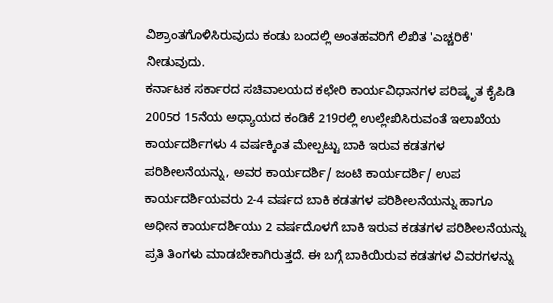ವಿಶ್ರಾಂತಗೊಳಿಸಿರುವುದು ಕಂಡು ಬಂದಲ್ಲಿ ಅಂತಹವರಿಗೆ ಲಿಖಿತ 'ಎಚ್ಚರಿಕೆ' ನೀಡುವುದು.
ಕರ್ನಾಟಕ ಸರ್ಕಾರದ ಸಚಿವಾಲಯದ ಕಛೇರಿ ಕಾರ್ಯವಿಧಾನಗಳ ಪರಿಷ್ಕೃತ ಕೈಪಿಡಿ 2005ರ 15ನೆಯ ಅಧ್ಯಾಯದ ಕಂಡಿಕೆ 219ರಲ್ಲಿ ಉಲ್ಲೇಖಿಸಿರುವಂತೆ ಇಲಾಖೆಯ ಕಾರ್ಯದರ್ಶಿಗಳು 4 ವರ್ಷಕ್ಕಿಂತ ಮೇಲ್ಪಟ್ಟು ಬಾಕಿ ಇರುವ ಕಡತಗಳ ಪರಿಶೀಲನೆಯನ್ನು, ಅವರ ಕಾರ್ಯದರ್ಶಿ/ ಜಂಟಿ ಕಾರ್ಯದರ್ಶಿ/ ಉಪ ಕಾರ್ಯದರ್ಶಿಯವರು 2-4 ವರ್ಷದ ಬಾಕಿ ಕಡತಗಳ ಪರಿಶೀಲನೆಯನ್ನು ಹಾಗೂ ಅಧೀನ ಕಾರ್ಯದರ್ಶಿಯು 2 ವರ್ಷದೊಳಗೆ ಬಾಕಿ ಇರುವ ಕಡತಗಳ ಪರಿಶೀಲನೆಯನ್ನು ಪ್ರತಿ ತಿಂಗಳು ಮಾಡಬೇಕಾಗಿರುತ್ತದೆ. ಈ ಬಗ್ಗೆ ಬಾಕಿಯಿರುವ ಕಡತಗಳ ವಿವರಗಳನ್ನು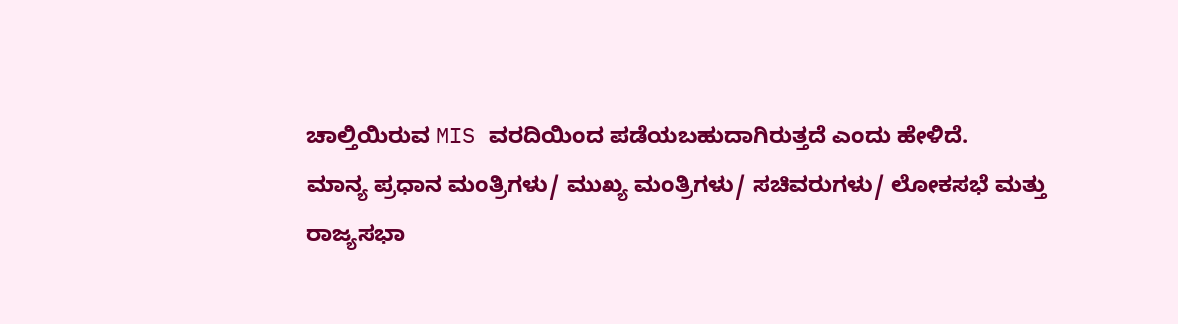ಚಾಲ್ತಿಯಿರುವ MIS ವರದಿಯಿಂದ ಪಡೆಯಬಹುದಾಗಿರುತ್ತದೆ ಎಂದು ಹೇಳಿದೆ.
ಮಾನ್ಯ ಪ್ರಧಾನ ಮಂತ್ರಿಗಳು/ ಮುಖ್ಯ ಮಂತ್ರಿಗಳು/ ಸಚಿವರುಗಳು/ ಲೋಕಸಭೆ ಮತ್ತು ರಾಜ್ಯಸಭಾ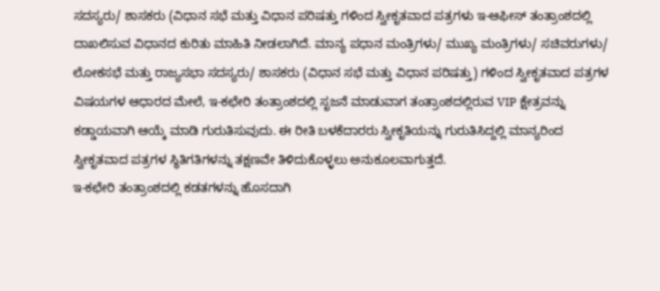ಸದಸ್ಯರು/ ಶಾಸಕರು (ವಿಧಾನ ಸಭೆ ಮತ್ತು ವಿಧಾನ ಪರಿಷತ್ತು ಗಳಿಂದ ಸ್ವೀಕೃತವಾದ ಪತ್ರಗಳು ಇ-ಆಫೀಸ್ ತಂತ್ರಾಂಶದಲ್ಲಿ ದಾಖಲಿಸುವ ವಿಧಾನದ ಕುರಿತು ಮಾಹಿತಿ ನೀಡಲಾಗಿದೆ. ಮಾನ್ಯ ಪಧಾನ ಮಂತ್ರಿಗಳು/ ಮುಖ್ಯ ಮಂತ್ರಿಗಳು/ ಸಚಿವರುಗಳು/ ಲೋಕಸಭೆ ಮತ್ತು ರಾಜ್ಯಸಭಾ ಸದಸ್ಯರು/ ಶಾಸಕರು (ವಿಧಾನ ಸಭೆ ಮತ್ತು ವಿಧಾನ ಪರಿಷತ್ತು) ಗಳಿಂದ ಸ್ವೀಕೃತವಾದ ಪತ್ರಗಳ ವಿಷಯಗಳ ಆಧಾರದ ಮೇಲೆ, ಇ-ಕಛೇರಿ ತಂತ್ರಾಂಶದಲ್ಲಿ ಸೃಜನೆ ಮಾಡುವಾಗ ತಂತ್ರಾಂಶದಲ್ಲಿರುವ VIP ಕ್ಷೇತ್ರವನ್ನು ಕಡ್ಡಾಯವಾಗಿ ಆಯ್ಕೆ ಮಾಡಿ ಗುರುತಿಸುವುದು. ಈ ರೀತಿ ಬಳಕೆದಾರರು ಸ್ವೀಕೃತಿಯನ್ನು ಗುರುತಿಸಿದ್ದಲ್ಲಿ ಮಾನ್ಯರಿಂದ ಸ್ವೀಕೃತವಾದ ಪತ್ರಗಳ ಸ್ಥಿತಿಗತಿಗಳನ್ನು ತಕ್ಷಣವೇ ತಿಳಿದುಕೊಳ್ಳಲು ಅನುಕೂಲವಾಗುತ್ತದೆ.
ಇ-ಕಛೇರಿ ತಂತ್ರಾಂಶದಲ್ಲಿ ಕಡತಗಳನ್ನು ಹೊಸದಾಗಿ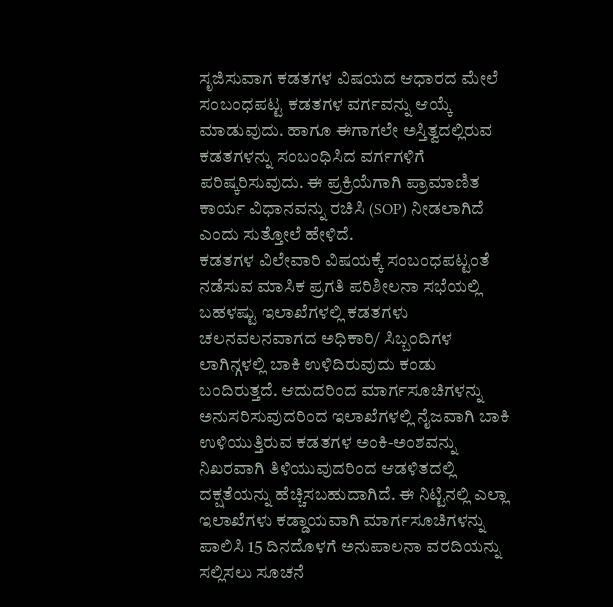ಸೃಜಿಸುವಾಗ ಕಡತಗಳ ವಿಷಯದ ಆಧಾರದ ಮೇಲೆ ಸಂಬಂಧಪಟ್ಟ ಕಡತಗಳ ವರ್ಗವನ್ನು ಆಯ್ಕೆ ಮಾಡುವುದು. ಹಾಗೂ ಈಗಾಗಲೇ ಅಸ್ತಿತ್ವದಲ್ಲಿರುವ ಕಡತಗಳನ್ನು ಸಂಬಂಧಿಸಿದ ವರ್ಗಗಳಿಗೆ ಪರಿಷ್ಕರಿಸುವುದು. ಈ ಪ್ರಕ್ರಿಯೆಗಾಗಿ ಪ್ರಾಮಾಣಿತ ಕಾರ್ಯ ವಿಧಾನವನ್ನು ರಚಿಸಿ (SOP) ನೀಡಲಾಗಿದೆ ಎಂದು ಸುತ್ತೋಲೆ ಹೇಳಿದೆ.
ಕಡತಗಳ ವಿಲೇವಾರಿ ವಿಷಯಕ್ಕೆ ಸಂಬಂಧಪಟ್ಟಂತೆ ನಡೆಸುವ ಮಾಸಿಕ ಪ್ರಗತಿ ಪರಿಶೀಲನಾ ಸಭೆಯಲ್ಲಿ ಬಹಳಷ್ಟು ಇಲಾಖೆಗಳಲ್ಲಿ ಕಡತಗಳು ಚಲನವಲನವಾಗದ ಅಧಿಕಾರಿ/ ಸಿಬ್ಬಂದಿಗಳ ಲಾಗಿನ್ಗಳಲ್ಲಿ ಬಾಕಿ ಉಳಿದಿರುವುದು ಕಂಡು ಬಂದಿರುತ್ತದೆ. ಆದುದರಿಂದ ಮಾರ್ಗಸೂಚಿಗಳನ್ನು ಅನುಸರಿಸುವುದರಿಂದ ಇಲಾಖೆಗಳಲ್ಲಿ ನೈಜವಾಗಿ ಬಾಕಿ ಉಳಿಯುತ್ತಿರುವ ಕಡತಗಳ ಅಂಕಿ-ಅಂಶವನ್ನು ನಿಖರವಾಗಿ ತಿಳಿಯುವುದರಿಂದ ಆಡಳಿತದಲ್ಲಿ ದಕ್ಷತೆಯನ್ನು ಹೆಚ್ಚಿಸಬಹುದಾಗಿದೆ. ಈ ನಿಟ್ಟಿನಲ್ಲಿ ಎಲ್ಲಾ ಇಲಾಖೆಗಳು ಕಡ್ಡಾಯವಾಗಿ ಮಾರ್ಗಸೂಚಿಗಳನ್ನು ಪಾಲಿಸಿ 15 ದಿನದೊಳಗೆ ಅನುಪಾಲನಾ ವರದಿಯನ್ನು ಸಲ್ಲಿಸಲು ಸೂಚನೆ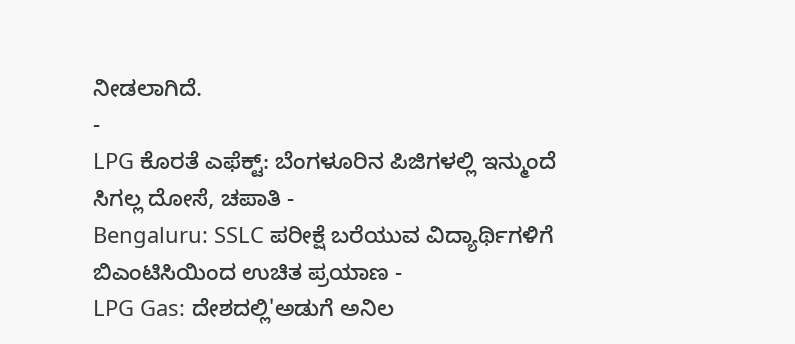ನೀಡಲಾಗಿದೆ.
-
LPG ಕೊರತೆ ಎಫೆಕ್ಟ್: ಬೆಂಗಳೂರಿನ ಪಿಜಿಗಳಲ್ಲಿ ಇನ್ಮುಂದೆ ಸಿಗಲ್ಲ ದೋಸೆ, ಚಪಾತಿ -
Bengaluru: SSLC ಪರೀಕ್ಷೆ ಬರೆಯುವ ವಿದ್ಯಾರ್ಥಿಗಳಿಗೆ ಬಿಎಂಟಿಸಿಯಿಂದ ಉಚಿತ ಪ್ರಯಾಣ -
LPG Gas: ದೇಶದಲ್ಲಿ'ಅಡುಗೆ ಅನಿಲ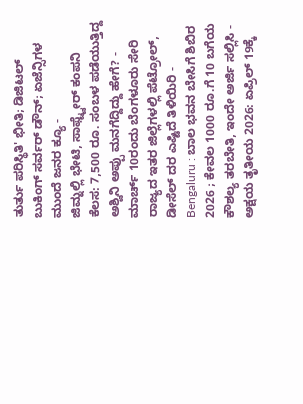ತುರ್ತು ಪರಿಸ್ಥಿತಿ' ಭೀತಿ; ಡಿಜಿಟಲ್ ಬುಕಿಂಗ್ ಸರ್ವರ್ ಡೌನ್; ಏಜೆನ್ಸಿಗಳ ಮುಂದೆ ಜನರ ಕ್ಯೂ -
ಜಿಮ್ನಲ್ಲಿ ಭೇಟಿ, ಸಾಫ್ಟ್ವೇರ್ ಕಂಪನಿ ಕೆಲಸ: 7,500 ರೂ. ಸಂಬಳ ಪಡೆಯುತ್ತಿದ್ದ ಅಶ್ವಿನಿ ಅಪ್ಪು ಮನಗೆದ್ದಿದ್ದು ಹೇಗೆ? -
ಮಾರ್ಚ್ 10ರಂದು ಬೆಂಗಳೂರು ಸೇರಿ ರಾಜ್ಯದ ಇತರ ಜಿಲ್ಲೆಗಳಲ್ಲಿ ಪೆಟ್ರೋಲ್, ಡೀಸೆಲ್ ದರ ಎಷ್ಟಿದೆ ತಿಳಿಯಿರಿ -
Bengaluru : ಬಾಲ ಭವನ ಬೇಸಿಗೆ ಶಿಬಿರ 2026 ; ಕೇವಲ 1000 ರೂ.ಗೆ 10 ಬಗೆಯ ಕೌಶಲ್ಯ ತರಬೇತಿ, ಇಂದೇ ಅರ್ಜಿ ಸಲ್ಲಿಸಿ -
ಅಕ್ಷಯ ತೃತೀಯ 2026: ಏಪ್ರಿಲ್ 19ಕ್ಕೆ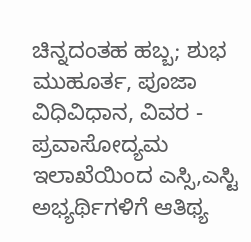ಚಿನ್ನದಂತಹ ಹಬ್ಬ; ಶುಭ ಮುಹೂರ್ತ, ಪೂಜಾ ವಿಧಿವಿಧಾನ, ವಿವರ -
ಪ್ರವಾಸೋದ್ಯಮ ಇಲಾಖೆಯಿಂದ ಎಸ್ಸಿ,ಎಸ್ಟಿ ಅಭ್ಯರ್ಥಿಗಳಿಗೆ ಆತಿಥ್ಯ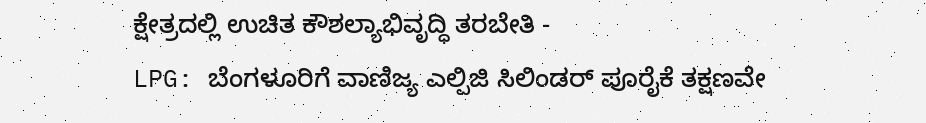ಕ್ಷೇತ್ರದಲ್ಲಿ ಉಚಿತ ಕೌಶಲ್ಯಾಭಿವೃದ್ಧಿ ತರಬೇತಿ -
LPG: ಬೆಂಗಳೂರಿಗೆ ವಾಣಿಜ್ಯ ಎಲ್ಪಿಜಿ ಸಿಲಿಂಡರ್ ಪೂರೈಕೆ ತಕ್ಷಣವೇ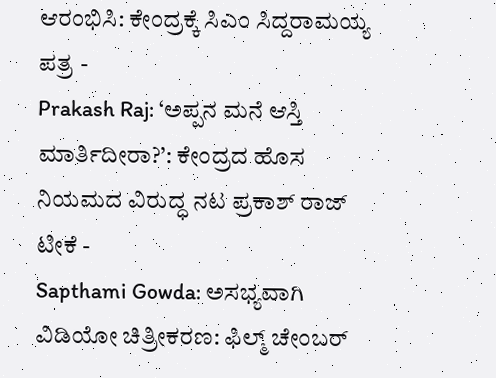ಆರಂಭಿಸಿ: ಕೇಂದ್ರಕ್ಕೆ ಸಿಎಂ ಸಿದ್ದರಾಮಯ್ಯ ಪತ್ರ -
Prakash Raj: ‘ಅಪ್ಪನ ಮನೆ ಆಸ್ತಿ ಮಾರ್ತಿದೀರಾ?’: ಕೇಂದ್ರದ ಹೊಸ ನಿಯಮದ ವಿರುದ್ಧ ನಟ ಪ್ರಕಾಶ್ ರಾಜ್ ಟೀಕೆ -
Sapthami Gowda: ಅಸಭ್ಯವಾಗಿ ವಿಡಿಯೋ ಚಿತ್ರೀಕರಣ: ಫಿಲ್ಮ್ ಚೇಂಬರ್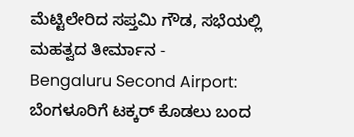ಮೆಟ್ಟಿಲೇರಿದ ಸಪ್ತಮಿ ಗೌಡ, ಸಭೆಯಲ್ಲಿ ಮಹತ್ವದ ತೀರ್ಮಾನ -
Bengaluru Second Airport: ಬೆಂಗಳೂರಿಗೆ ಟಕ್ಕರ್ ಕೊಡಲು ಬಂದ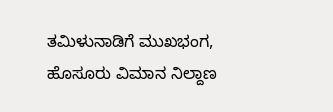ತಮಿಳುನಾಡಿಗೆ ಮುಖಭಂಗ, ಹೊಸೂರು ವಿಮಾನ ನಿಲ್ದಾಣ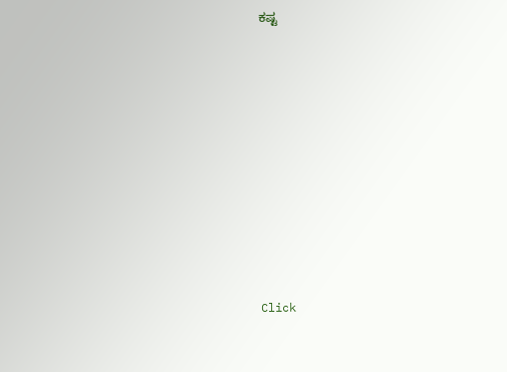ಕಷ್ಟ











Click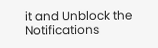it and Unblock the Notifications